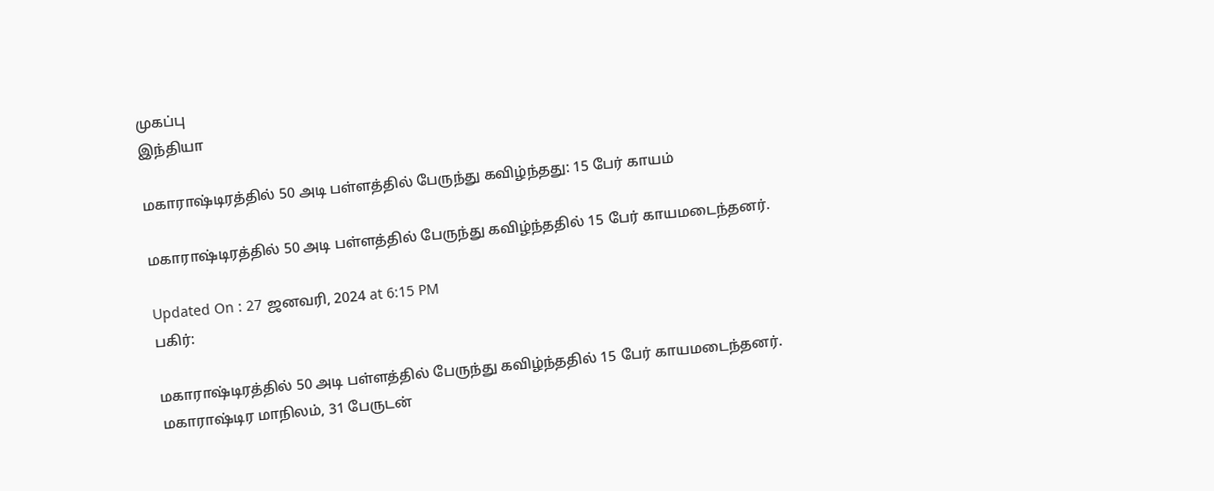முகப்பு
இந்தியா

மகாராஷ்டிரத்தில் 50 அடி பள்ளத்தில் பேருந்து கவிழ்ந்தது: 15 பேர் காயம்

மகாராஷ்டிரத்தில் 50 அடி பள்ளத்தில் பேருந்து கவிழ்ந்ததில் 15 பேர் காயமடைந்தனர்.

Updated On : 27 ஜனவரி, 2024 at 6:15 PM
பகிர்:

மகாராஷ்டிரத்தில் 50 அடி பள்ளத்தில் பேருந்து கவிழ்ந்ததில் 15 பேர் காயமடைந்தனர்.
மகாராஷ்டிர மாநிலம், 31 பேருடன்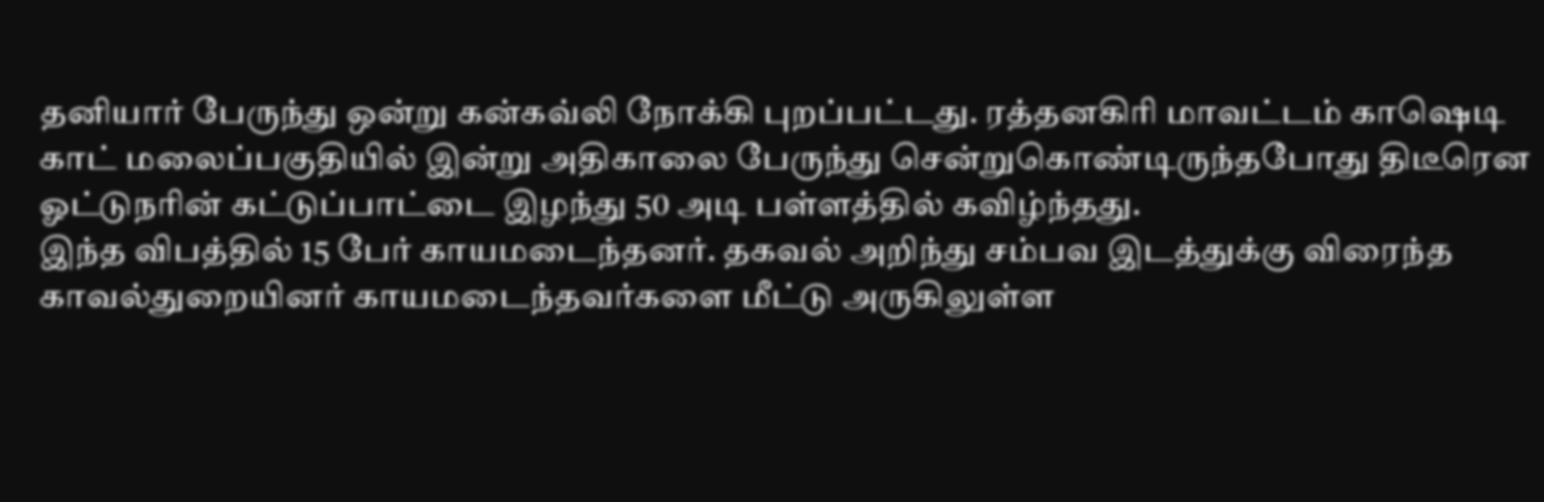தனியார் பேருந்து ஒன்று கன்கவ்லி நோக்கி புறப்பட்டது. ரத்தனகிரி மாவட்டம் காஷெடி காட் மலைப்பகுதியில் இன்று அதிகாலை பேருந்து சென்றுகொண்டிருந்தபோது திடீரென ஓட்டுநரின் கட்டுப்பாட்டை இழந்து 50 அடி பள்ளத்தில் கவிழ்ந்தது.
இந்த விபத்தில் 15 பேர் காயமடைந்தனர். தகவல் அறிந்து சம்பவ இடத்துக்கு விரைந்த காவல்துறையினர் காயமடைந்தவர்களை மீட்டு அருகிலுள்ள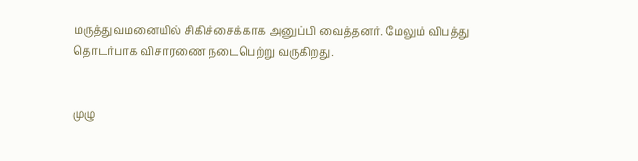மருத்துவமனையில் சிகிச்சைக்காக அனுப்பி வைத்தனர். மேலும் விபத்து தொடர்பாக விசாரணை நடைபெற்று வருகிறது.


முழு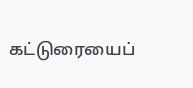கட்டுரையைப்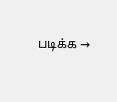படிக்க →